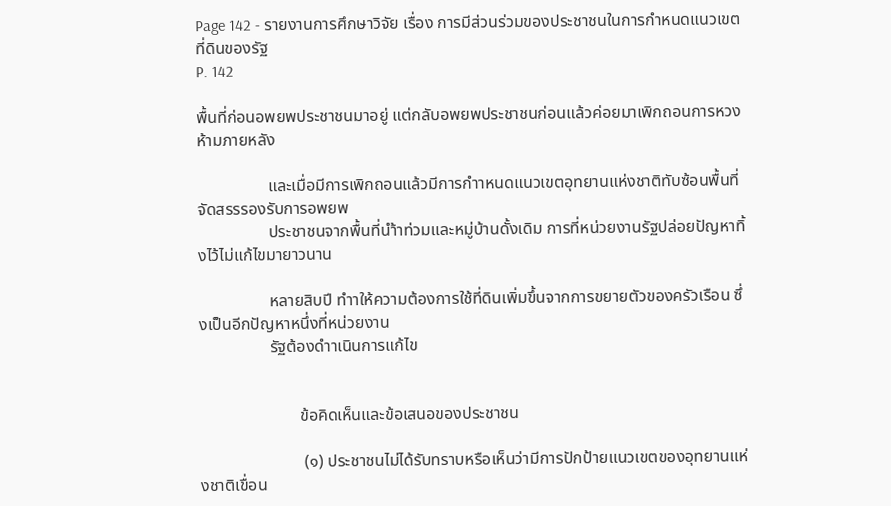Page 142 - รายงานการศึกษาวิจัย เรื่อง การมีส่วนร่วมของประชาชนในการกำหนดแนวเขตที่ดินของรัฐ
P. 142

พื้นที่ก่อนอพยพประชาชนมาอยู่ แต่กลับอพยพประชาชนก่อนแล้วค่อยมาเพิกถอนการหวงห้ามภายหลัง

                 และเมื่อมีการเพิกถอนแล้วมีการกำาหนดแนวเขตอุทยานแห่งชาติทับซ้อนพื้นที่จัดสรรรองรับการอพยพ
                 ประชาชนจากพื้นที่นำ้าท่วมและหมู่บ้านดั้งเดิม การที่หน่วยงานรัฐปล่อยปัญหาทิ้งไว้ไม่แก้ไขมายาวนาน

                 หลายสิบปี ทำาให้ความต้องการใช้ที่ดินเพิ่มขึ้นจากการขยายตัวของครัวเรือน ซึ่งเป็นอีกปัญหาหนึ่งที่หน่วยงาน
                 รัฐต้องดำาเนินการแก้ไข


                        ข้อคิดเห็นและข้อเสนอของประชาชน

                         (๑) ประชาชนไม่ได้รับทราบหรือเห็นว่ามีการปักป้ายแนวเขตของอุทยานแห่งชาติเขื่อน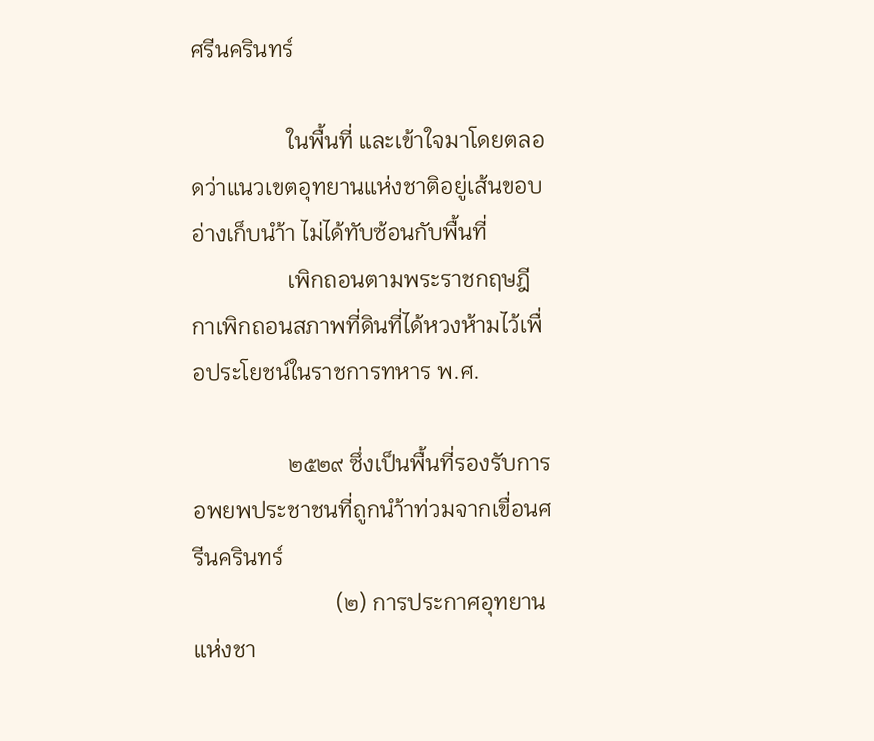ศรีนครินทร์

                 ในพื้นที่ และเข้าใจมาโดยตลอดว่าแนวเขตอุทยานแห่งชาติอยู่เส้นขอบอ่างเก็บนำ้า ไม่ได้ทับซ้อนกับพื้นที่
                 เพิกถอนตามพระราชกฤษฎีกาเพิกถอนสภาพที่ดินที่ได้หวงห้ามไว้เพื่อประโยชน์ในราชการทหาร พ.ศ.

                 ๒๕๒๙ ซึ่งเป็นพื้นที่รองรับการอพยพประชาชนที่ถูกนำ้าท่วมจากเขื่อนศรีนครินทร์
                         (๒) การประกาศอุทยานแห่งชา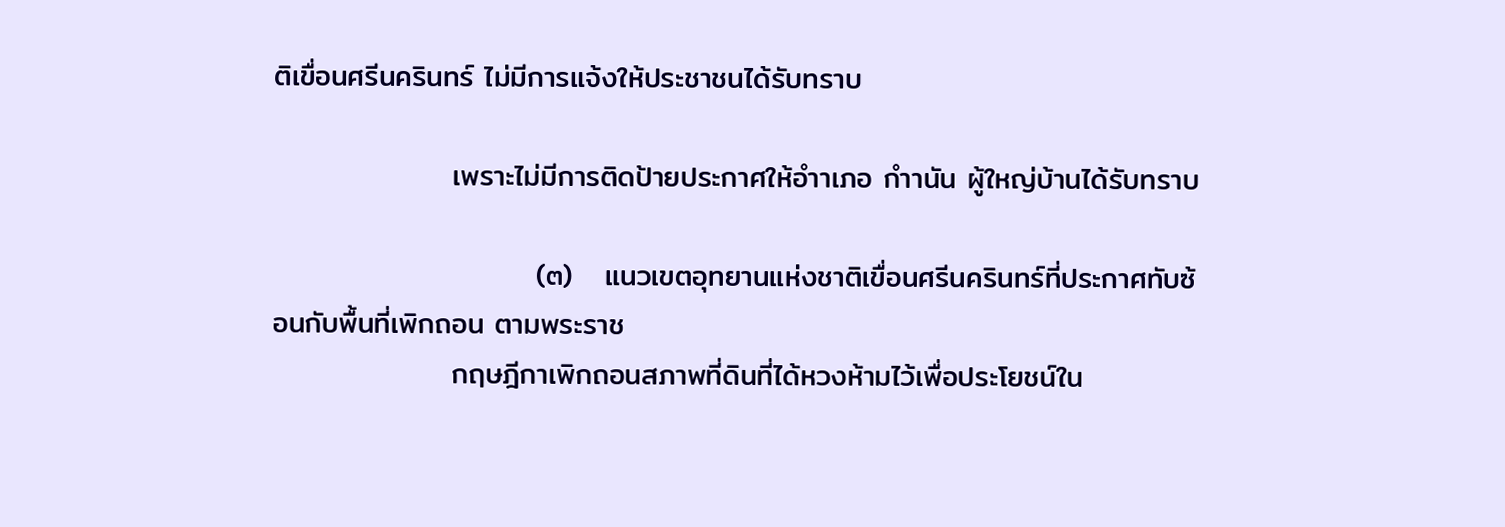ติเขื่อนศรีนครินทร์ ไม่มีการแจ้งให้ประชาชนได้รับทราบ

                 เพราะไม่มีการติดป้ายประกาศให้อำาเภอ กำานัน ผู้ใหญ่บ้านได้รับทราบ

                         (๓)   แนวเขตอุทยานแห่งชาติเขื่อนศรีนครินทร์ที่ประกาศทับซ้อนกับพื้นที่เพิกถอน ตามพระราช
                 กฤษฎีกาเพิกถอนสภาพที่ดินที่ได้หวงห้ามไว้เพื่อประโยชน์ใน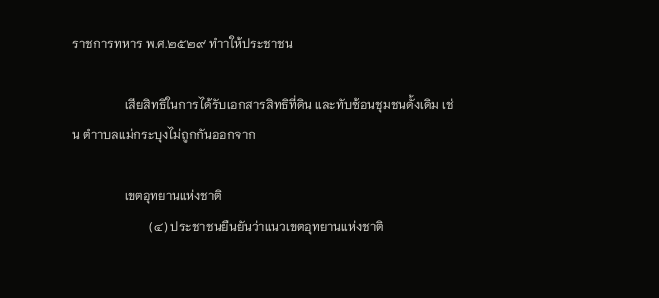ราชการทหาร พ.ศ.๒๕๒๙ ทำาให้ประชาชน

                 เสียสิทธิในการได้รับเอกสารสิทธิที่ดิน และทับซ้อนชุมชนดั้งเดิม เช่น ตำาบลแม่กระบุงไม่ถูกกันออกจาก

                 เขตอุทยานแห่งชาติ
                         (๔) ประชาชนยืนยันว่าแนวเขตอุทยานแห่งชาติ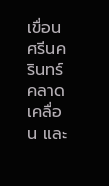เขื่อนศรีนครินทร์คลาดเคลื่อน และ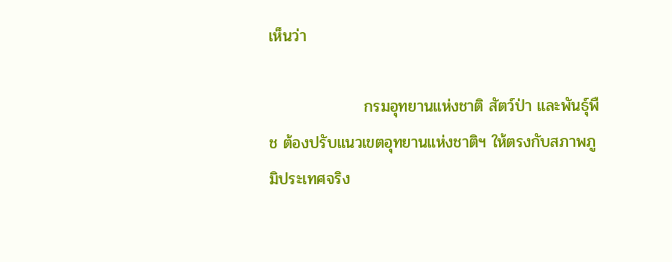เห็นว่า

                 กรมอุทยานแห่งชาติ สัตว์ป่า และพันธุ์พืช ต้องปรับแนวเขตอุทยานแห่งชาติฯ ให้ตรงกับสภาพภูมิประเทศจริง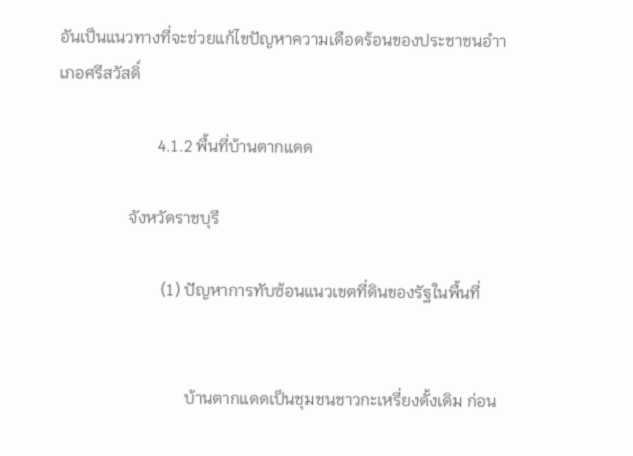อันเป็นแนวทางที่จะช่วยแก้ไขปัญหาความเดือดร้อนของประชาชนอำาเภอศรีสวัสดิ์

                        4.1.2 พื้นที่บ้านตากแดด

                 จังหวัดราชบุรี

                         (1) ปัญหาการทับซ้อนแนวเขตที่ดินของรัฐในพื้นที่


                               บ้านตากแดดเป็นชุมชนชาวกะเหรี่ยงดั้งเดิม ก่อน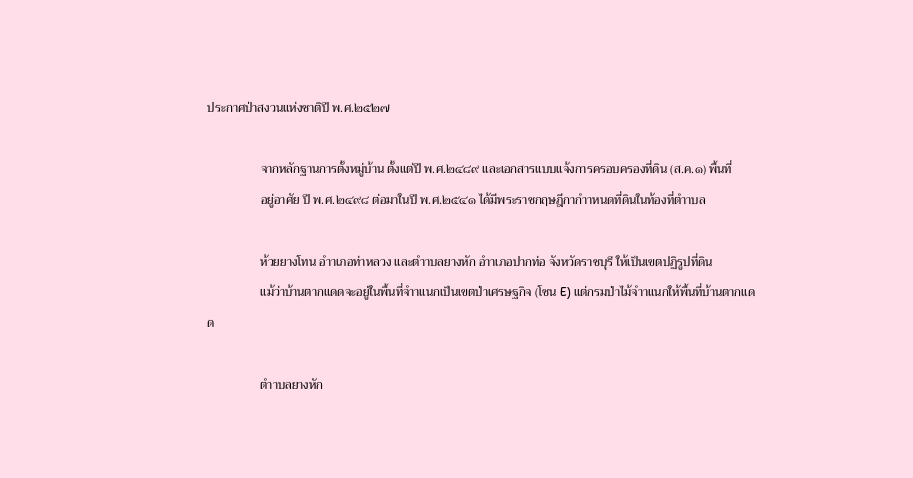ประกาศป่าสงวนแห่งชาติปี พ.ศ.๒๕๒๗

                 จากหลักฐานการตั้งหมู่บ้าน ตั้งแต่ปี พ.ศ.๒๔๘๙ และเอกสารแบบแจ้งการครอบครองที่ดิน (ส.ค.๑) พื้นที่
                 อยู่อาศัย ปี พ.ศ.๒๔๙๘ ต่อมาในปี พ.ศ.๒๕๔๑ ได้มีพระราชกฤษฎีกากำาหนดที่ดินในท้องที่ตำาบล

                 ห้วยยางโทน อำาเภอท่าหลวง และตำาบลยางหัก อำาเภอปากท่อ จังหวัดราชบุรี ให้เป็นเขตปฏิรูปที่ดิน
                 แม้ว่าบ้านตากแดดจะอยู่ในพื้นที่จำาแนกเป็นเขตป่าเศรษฐกิจ (โซน E) แต่กรมป่าไม้จำาแนกให้พื้นที่บ้านตากแดด

                 ตำาบลยางหัก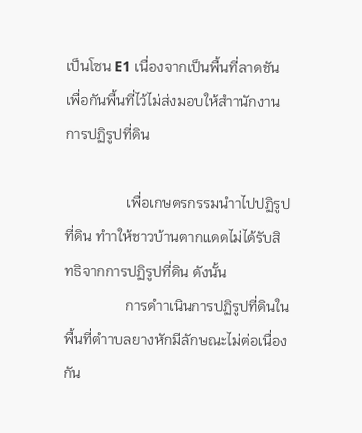เป็นโซน E1 เนื่องจากเป็นพื้นที่ลาดชัน เพื่อกันพื้นที่ไว้ไม่ส่งมอบให้สำานักงานการปฏิรูปที่ดิน

                 เพื่อเกษตรกรรมนำาไปปฏิรูปที่ดิน ทำาให้ชาวบ้านตากแดดไม่ได้รับสิทธิจากการปฏิรูปที่ดิน ดังนั้น
                 การดำาเนินการปฏิรูปที่ดินในพื้นที่ตำาบลยางหักมีลักษณะไม่ต่อเนื่องกัน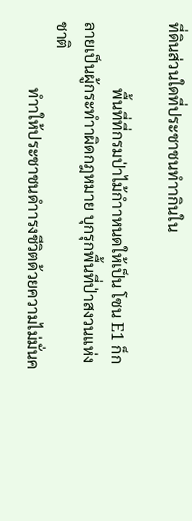ที่ดินส่วนใดที่ประชาชนทำากินใน

                 พื้นที่ที่กรมป่าไม้กำาหนดให้เป็น โซน E1 ก็กลายเป็นผู้กระทำาผิดกฎหมาย บุกรุกพื้นที่ป่าสงวนแห่งชาติ
                 ทำาให้ประชาชนดำารงชีวิตด้วยความไม่มั่นค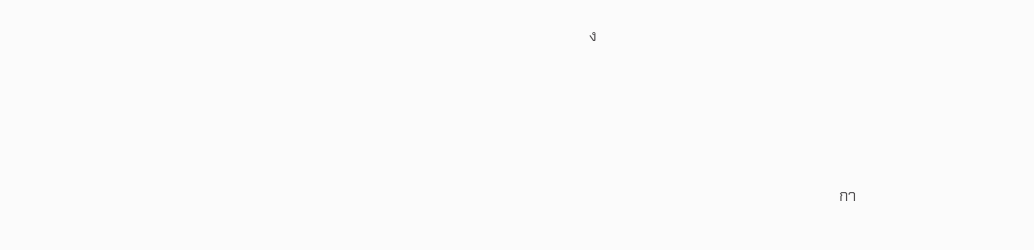ง




                                                                กา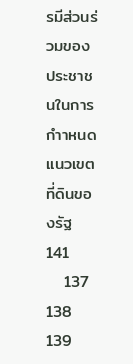รมีส่วนร่วมของประชาชนในการกำาหนดแนวเขตที่ดินของรัฐ  141
   137   138   139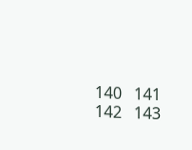140   141   142   143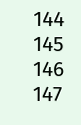144   145   146   147